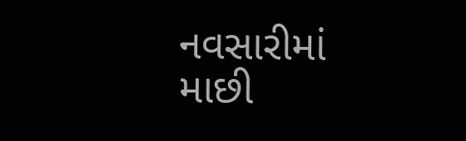નવસારીમાં માછી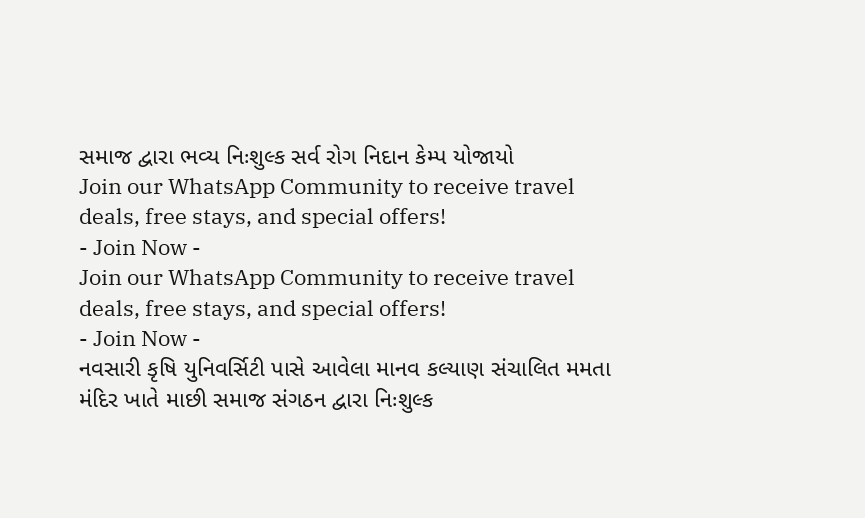સમાજ દ્વારા ભવ્ય નિઃશુલ્ક સર્વ રોગ નિદાન કેમ્પ યોજાયો
Join our WhatsApp Community to receive travel deals, free stays, and special offers!
- Join Now -
Join our WhatsApp Community to receive travel deals, free stays, and special offers!
- Join Now -
નવસારી કૃષિ યુનિવર્સિટી પાસે આવેલા માનવ કલ્યાણ સંચાલિત મમતા મંદિર ખાતે માછી સમાજ સંગઠન દ્વારા નિઃશુલ્ક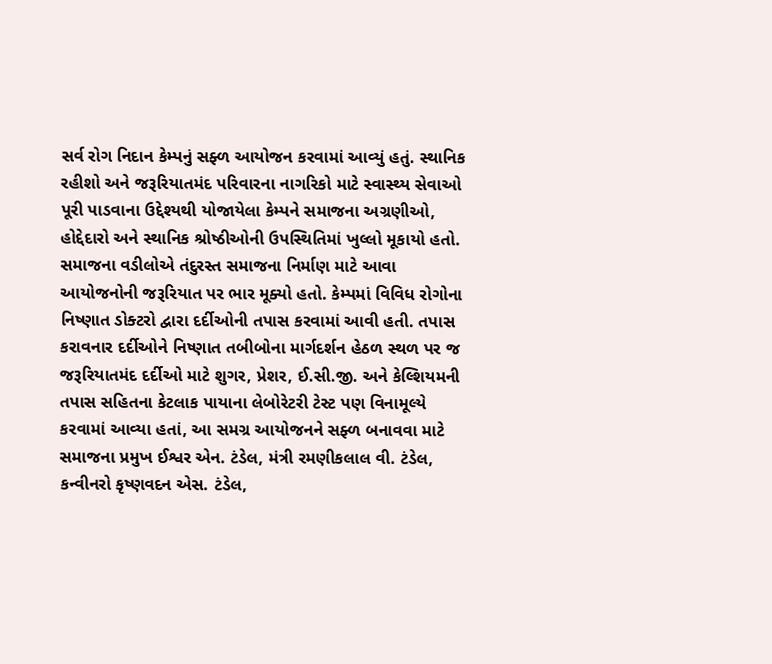સર્વ રોગ નિદાન કેમ્પનું સફ્ળ આયોજન કરવામાં આવ્યું હતું. સ્થાનિક રહીશો અને જરૂરિયાતમંદ પરિવારના નાગરિકો માટે સ્વાસ્થ્ય સેવાઓ પૂરી પાડવાના ઉદ્દેશ્યથી યોજાયેલા કેમ્પને સમાજના અગ્રણીઓ, હોદ્દેદારો અને સ્થાનિક શ્રોષ્ઠીઓની ઉપસ્થિતિમાં ખુલ્લો મૂકાયો હતો.
સમાજના વડીલોએ તંદુરસ્ત સમાજના નિર્માણ માટે આવા આયોજનોની જરૂરિયાત પર ભાર મૂક્યો હતો. કેમ્પમાં વિવિધ રોગોના નિષ્ણાત ડોક્ટરો દ્વારા દર્દીઓની તપાસ કરવામાં આવી હતી. તપાસ કરાવનાર દર્દીઓને નિષ્ણાત તબીબોના માર્ગદર્શન હેઠળ સ્થળ પર જ જરૂરિયાતમંદ દર્દીઓ માટે શુગર, પ્રેશર, ઈ.સી.જી. અને કેલ્શિયમની તપાસ સહિતના કેટલાક પાયાના લેબોરેટરી ટેસ્ટ પણ વિનામૂલ્યે કરવામાં આવ્યા હતાં, આ સમગ્ર આયોજનને સફ્ળ બનાવવા માટે સમાજના પ્રમુખ ઈશ્વર એન. ટંડેલ, મંત્રી રમણીકલાલ વી. ટંડેલ, કન્વીનરો કૃષ્ણવદન એસ. ટંડેલ,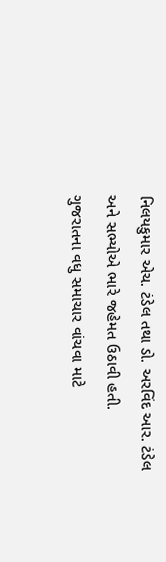નિલયકુમાર એચ. ટંડેલ તથા ડો. અરવિંદ આર. ટંડેલ અને સભ્યોએ ભારે જહેમત ઉઠાવી હતી.
ગુજરાતના વધુ સમાચાર વાંચવા માટે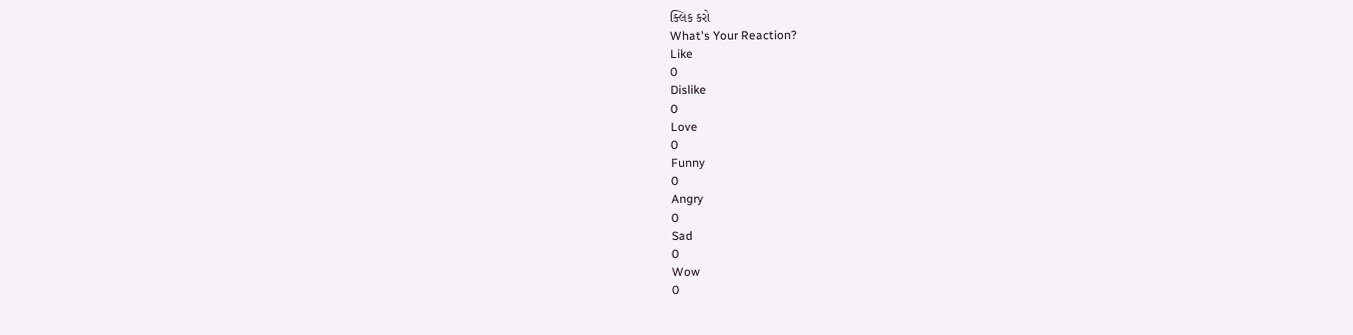ક્લિક કરો
What's Your Reaction?
Like
0
Dislike
0
Love
0
Funny
0
Angry
0
Sad
0
Wow
0